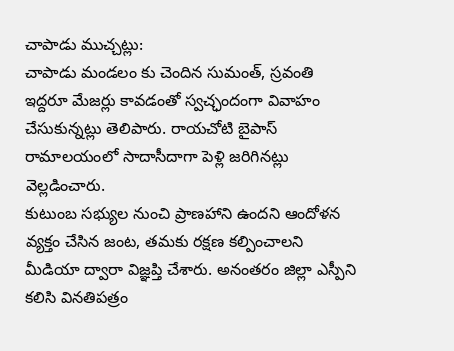చాపాడు ముచ్చట్లు:
చాపాడు మండలం కు చెందిన సుమంత్, స్రవంతి ఇద్దరూ మేజర్లు కావడంతో స్వచ్ఛందంగా వివాహం చేసుకున్నట్లు తెలిపారు. రాయచోటి బైపాస్ రామాలయంలో సాదాసీదాగా పెళ్లి జరిగినట్లు వెల్లడించారు.
కుటుంబ సభ్యుల నుంచి ప్రాణహాని ఉందని ఆందోళన వ్యక్తం చేసిన జంట, తమకు రక్షణ కల్పించాలని మీడియా ద్వారా విజ్ఞప్తి చేశారు. అనంతరం జిల్లా ఎస్పీని కలిసి వినతిపత్రం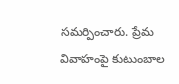సమర్పించారు. ప్రేమ వివాహంపై కుటుంబాల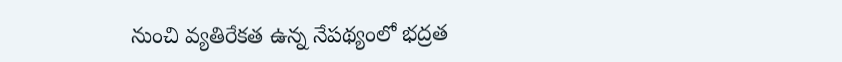నుంచి వ్యతిరేకత ఉన్న నేపథ్యంలో భద్రత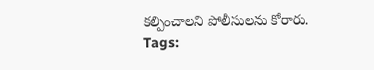కల్పించాలని పోలీసులను కోరారు.
Tags: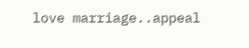love marriage..appeal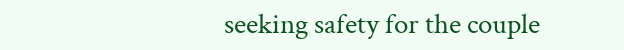seeking safety for the couple